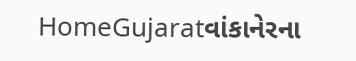HomeGujaratવાંકાનેરના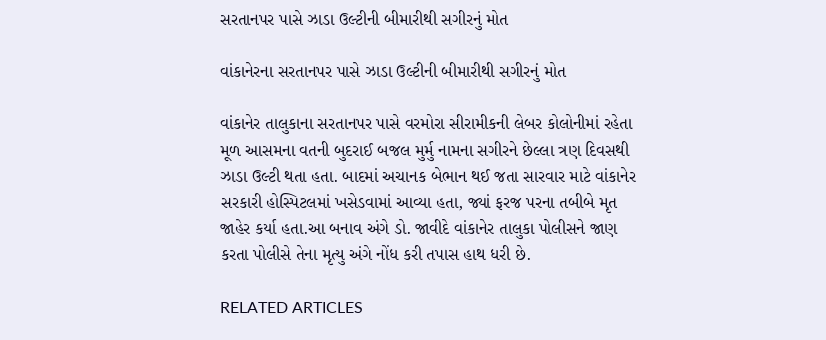સરતાનપર પાસે ઝાડા ઉલ્ટીની બીમારીથી સગીરનું મોત

વાંકાનેરના સરતાનપર પાસે ઝાડા ઉલ્ટીની બીમારીથી સગીરનું મોત

વાંકાનેર તાલુકાના સરતાનપર પાસે વરમોરા સીરામીકની લેબર કોલોનીમાં રહેતા મૂળ આસમના વતની બુદરાઈ બજલ મુર્મુ નામના સગીરને છેલ્લા ત્રણ દિવસથી ઝાડા ઉલ્ટી થતા હતા. બાદમાં અચાનક બેભાન થઈ જતા સારવાર માટે વાંકાનેર સરકારી હોસ્પિટલમાં ખસેડવામાં આવ્યા હતા, જ્યાં ફરજ પરના તબીબે મૃત જાહેર કર્યા હતા.આ બનાવ અંગે ડો. જાવીદે વાંકાનેર તાલુકા પોલીસને જાણ કરતા પોલીસે તેના મૃત્યુ અંગે નોંધ કરી તપાસ હાથ ધરી છે.

RELATED ARTICLES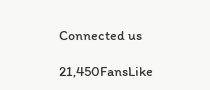Connected us

21,450FansLike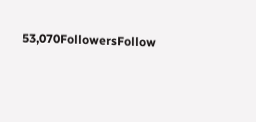53,070FollowersFollow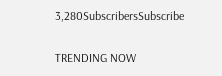3,280SubscribersSubscribe

TRENDING NOW